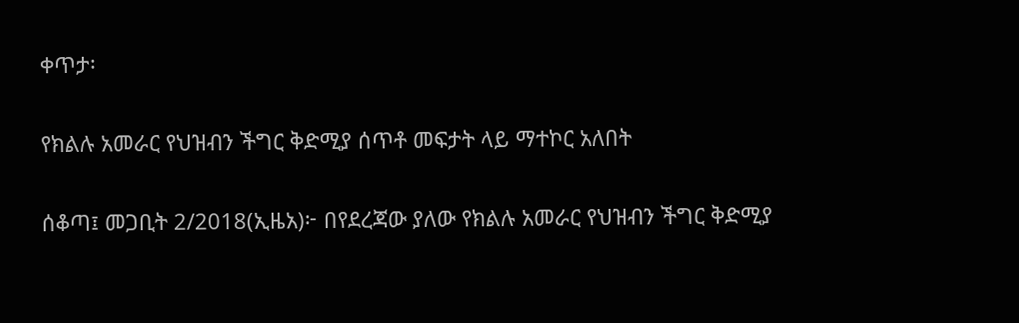ቀጥታ፡

የክልሉ አመራር የህዝብን ችግር ቅድሚያ ሰጥቶ መፍታት ላይ ማተኮር አለበት

ሰቆጣ፤ መጋቢት 2/2018(ኢዜአ)፦ በየደረጃው ያለው የክልሉ አመራር የህዝብን ችግር ቅድሚያ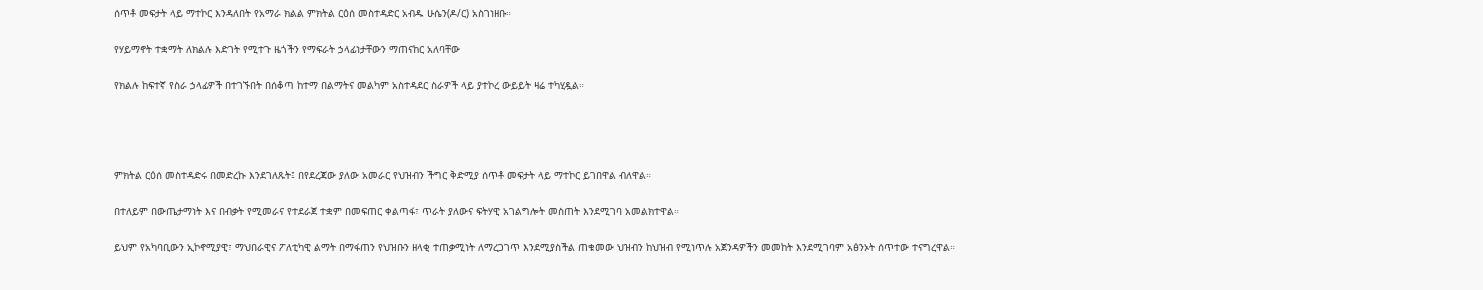ሰጥቶ መፍታት ላይ ማተኮር እንዳለበት የአማራ ክልል ምክትል ርዕሰ መስተዳድር አብዱ ሁሴን(ዶ/ር) አስገነዘቡ።

የሃይማኖት ተቋማት ለክልሉ እድገት የሚተጉ ዜጎችን የማፍራት ኃላፊነታቸውን ማጠናከር አለባቸው

የክልሉ ከፍተኛ የስራ ኃላፊዎች በተገኙበት በሰቆጣ ከተማ በልማትና መልካም አስተዳደር ስራዎች ላይ ያተኮረ ውይይት ዛሬ ተካሂዷል።




ምክትል ርዕሰ መስተዳድሩ በመድረኩ እንደገለጹት፤ በየደረጃው ያለው አመራር የህዝብን ችግር ቅድሚያ ሰጥቶ መፍታት ላይ ማተኮር ይገበዋል ብለዋል።

በተለይም በውጤታማነት እና በብቃት የሚመራና የተደራጀ ተቋም በመፍጠር ቀልጣፋ፣ ጥራት ያለውና ፍትሃዊ አገልግሎት መስጠት እንደሚገባ አመልክተዋል።

ይህም የአካባቢውን ኢኮኖሚያዊ፣ ማህበራዊና ፖለቲካዊ ልማት በማፋጠን የህዝቡን ዘላቂ ተጠቃሚነት ለማረጋገጥ እንደሚያስችል ጠቁመው ህዝብን ከህዝብ የሚነጥሉ አጀንዳዎችን መመከት እንደሚገባም አፅንኦት ሰጥተው ተናግረዋል።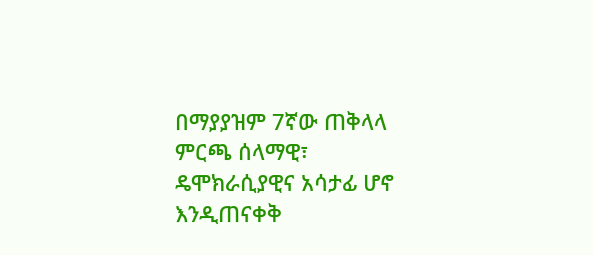በማያያዝም 7ኛው ጠቅላላ ምርጫ ሰላማዊ፣ ዴሞክራሲያዊና አሳታፊ ሆኖ እንዲጠናቀቅ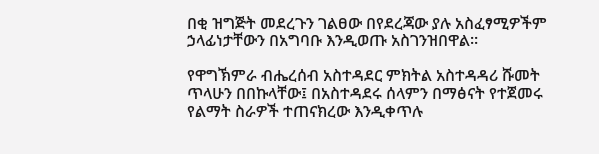በቂ ዝግጅት መደረጉን ገልፀው በየደረጃው ያሉ አስፈፃሚዎችም ኃላፊነታቸውን በአግባቡ እንዲወጡ አስገንዝበዋል።

የዋግኽምራ ብሔረሰብ አስተዳደር ምክትል አስተዳዳሪ ሹመት ጥላሁን በበኩላቸው፤ በአስተዳደሩ ሰላምን በማፅናት የተጀመሩ የልማት ስራዎች ተጠናክረው እንዲቀጥሉ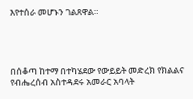እየተሰራ መሆኑን ገልጸዋል።




በሰቆጣ ከተማ በተካሄደው የውይይት መድረክ የክልልና የብሔረሰብ አስተዳደሩ አመራር አባላት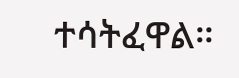ተሳትፈዋል።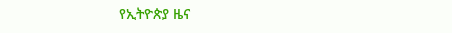የኢትዮጵያ ዜና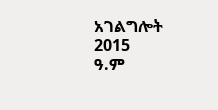አገልግሎት
2015
ዓ.ም